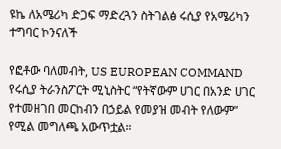ዩኬ ለአሜሪካ ድጋፍ ማድረጓን ስትገልፅ ሩሲያ የአሜሪካን ተግባር ኮንናለች

የፎቶው ባለመብት, US EUROPEAN COMMAND
የሩሲያ ትራንስፖርት ሚኒስትር “የትኛውም ሀገር በአንድ ሀገር የተመዘገበ መርከብን በኃይል የመያዝ መብት የለውም” የሚል መግለጫ አውጥቷል።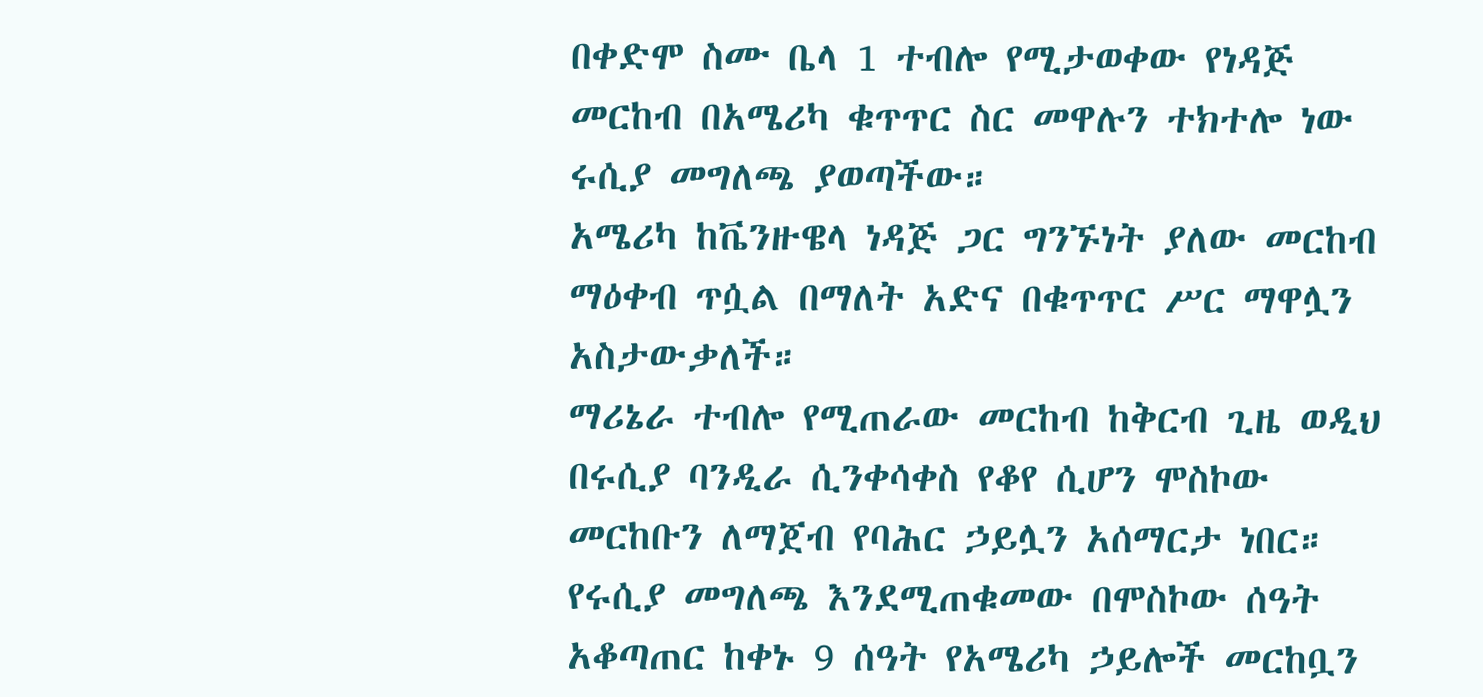በቀድሞ ስሙ ቤላ 1 ተብሎ የሚታወቀው የነዳጅ መርከብ በአሜሪካ ቁጥጥር ስር መዋሉን ተክተሎ ነው ሩሲያ መግለጫ ያወጣችው።
አሜሪካ ከቬንዙዌላ ነዳጅ ጋር ግንኙነት ያለው መርከብ ማዕቀብ ጥሷል በማለት አድና በቁጥጥር ሥር ማዋሏን አስታውቃለች።
ማሪኔራ ተብሎ የሚጠራው መርከብ ከቅርብ ጊዜ ወዲህ በሩሲያ ባንዲራ ሲንቀሳቀስ የቆየ ሲሆን ሞስኮው መርከቡን ለማጀብ የባሕር ኃይሏን አሰማርታ ነበር።
የሩሲያ መግለጫ እንደሚጠቁመው በሞስኮው ሰዓት አቆጣጠር ከቀኑ 9 ሰዓት የአሜሪካ ኃይሎች መርከቧን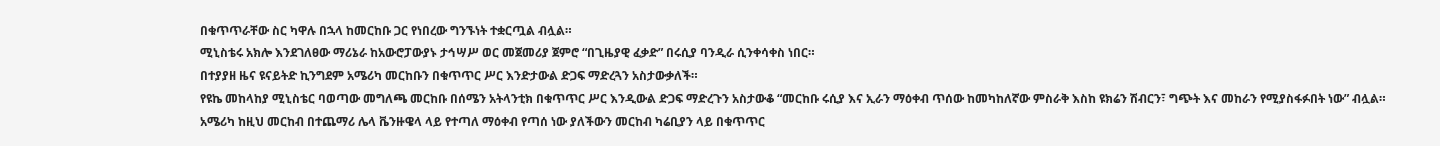በቁጥጥራቸው ስር ካዋሉ በኋላ ከመርከቡ ጋር የነበረው ግንኙነት ተቋርጧል ብሏል።
ሚኒስቴሩ አክሎ እንደገለፀው ማሪኔራ ከአውሮፓውያኑ ታኅሣሥ ወር መጀመሪያ ጀምሮ “በጊዜያዊ ፈቃድ” በሩሲያ ባንዲራ ሲንቀሳቀስ ነበር።
በተያያዘ ዜና ዩናይትድ ኪንግደም አሜሪካ መርከቡን በቁጥጥር ሥር እንድታውል ድጋፍ ማድረጓን አስታውቃለች።
የዩኬ መከላከያ ሚኒስቴር ባወጣው መግለጫ መርከቡ በሰሜን አትላንቲክ በቁጥጥር ሥር እንዲውል ድጋፍ ማድረጉን አስታውቆ “መርከቡ ሩሲያ እና ኢራን ማዕቀብ ጥሰው ከመካከለኛው ምስራቅ እስከ ዩክሬን ሽብርን፣ ግጭት እና መከራን የሚያስፋፉበት ነው” ብሏል።
አሜሪካ ከዚህ መርከብ በተጨማሪ ሌላ ቬንዙዌላ ላይ የተጣለ ማዕቀብ የጣሰ ነው ያለችውን መርከብ ካሬቢያን ላይ በቁጥጥር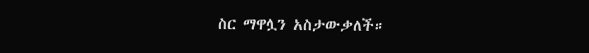ስር ማዋሏን አስታውቃለች።